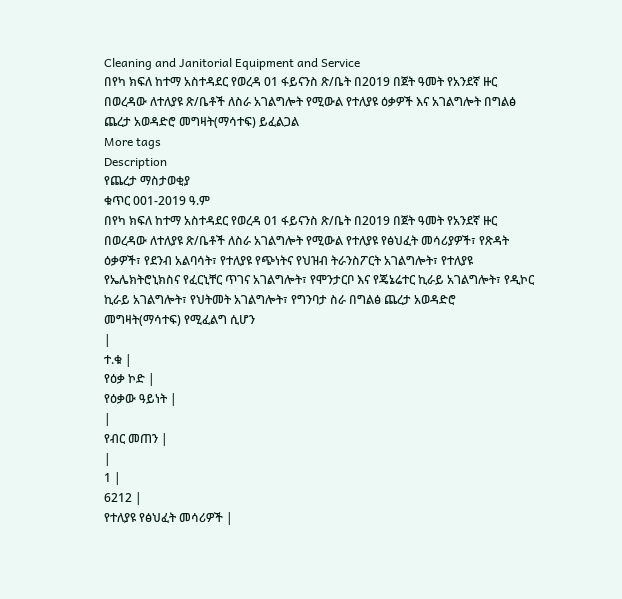Cleaning and Janitorial Equipment and Service
በየካ ክፍለ ከተማ አስተዳደር የወረዳ 01 ፋይናንስ ጽ/ቤት በ2019 በጀት ዓመት የአንደኛ ዙር በወረዳው ለተለያዩ ጽ/ቤቶች ለስራ አገልግሎት የሚውል የተለያዩ ዕቃዎች እና አገልግሎት በግልፅ ጨረታ አወዳድሮ መግዛት(ማሳተፍ) ይፈልጋል
More tags
Description
የጨረታ ማስታወቂያ
ቁጥር 001-2019 ዓ.ም
በየካ ክፍለ ከተማ አስተዳደር የወረዳ 01 ፋይናንስ ጽ/ቤት በ2019 በጀት ዓመት የአንደኛ ዙር በወረዳው ለተለያዩ ጽ/ቤቶች ለስራ አገልግሎት የሚውል የተለያዩ የፅህፈት መሳሪያዎች፣ የጽዳት ዕቃዎች፣ የደንብ አልባሳት፣ የተለያዩ የጭነትና የህዝብ ትራንስፖርት አገልግሎት፣ የተለያዩ የኤሌክትሮኒክስና የፈርኒቸር ጥገና አገልግሎት፣ የሞንታርቦ እና የጄኔሬተር ኪራይ አገልግሎት፣ የዲኮር ኪራይ አገልግሎት፣ የህትመት አገልግሎት፣ የግንባታ ስራ በግልፅ ጨረታ አወዳድሮ መግዛት(ማሳተፍ) የሚፈልግ ሲሆን
|
ተ.ቁ |
የዕቃ ኮድ |
የዕቃው ዓይነት |
|
የብር መጠን |
|
1 |
6212 |
የተለያዩ የፅህፈት መሳሪዎች |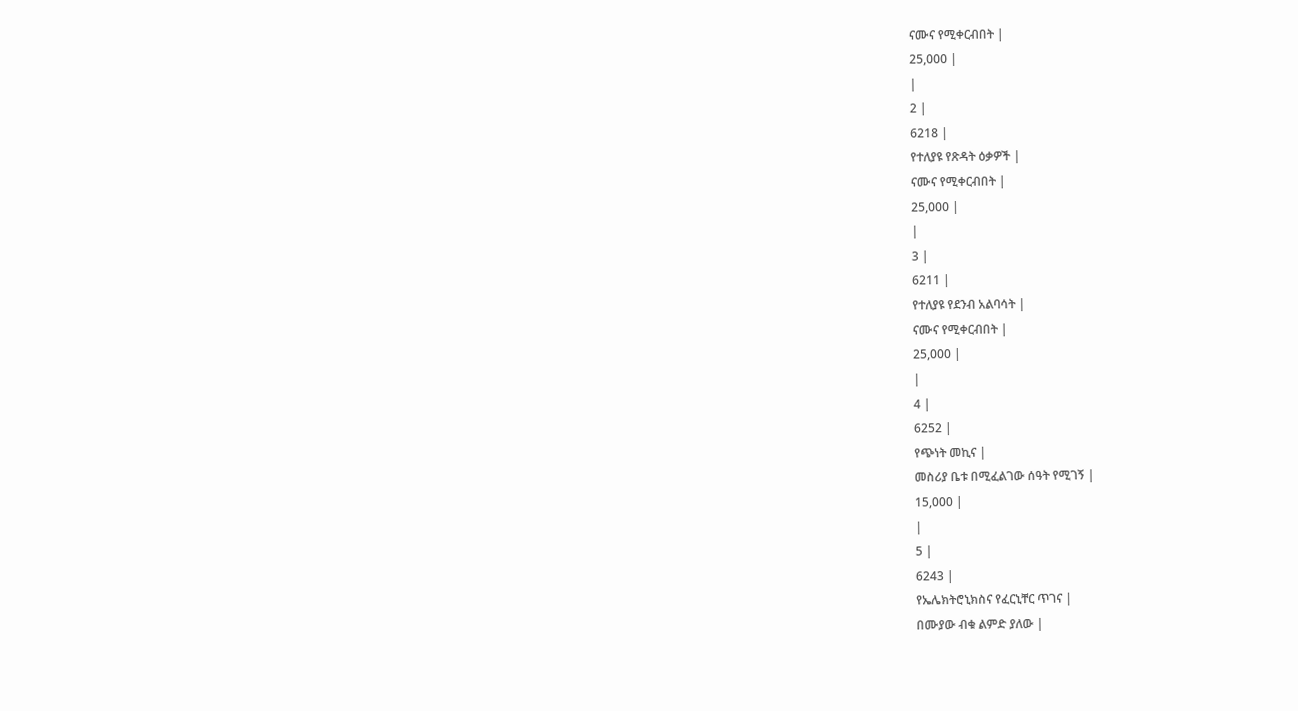ናሙና የሚቀርብበት |
25,000 |
|
2 |
6218 |
የተለያዩ የጽዳት ዕቃዎች |
ናሙና የሚቀርብበት |
25,000 |
|
3 |
6211 |
የተለያዩ የደንብ አልባሳት |
ናሙና የሚቀርብበት |
25,000 |
|
4 |
6252 |
የጭነት መኪና |
መስሪያ ቤቱ በሚፈልገው ሰዓት የሚገኝ |
15,000 |
|
5 |
6243 |
የኤሌክትሮኒክስና የፈርኒቸር ጥገና |
በሙያው ብቁ ልምድ ያለው |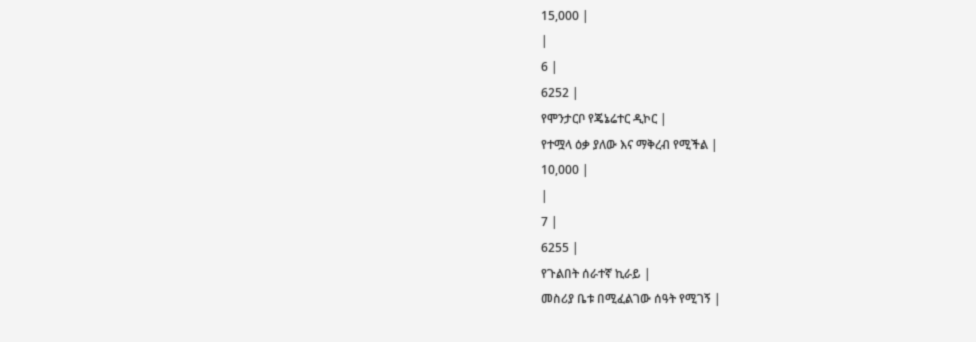15,000 |
|
6 |
6252 |
የሞንታርቦ የጄኔሬተር ዲኮር |
የተሟላ ዕቃ ያለው እና ማቅረብ የሚችል |
10,000 |
|
7 |
6255 |
የጉልበት ሰራተኛ ኪራይ |
መስሪያ ቤቱ በሚፈልገው ሰዓት የሚገኝ |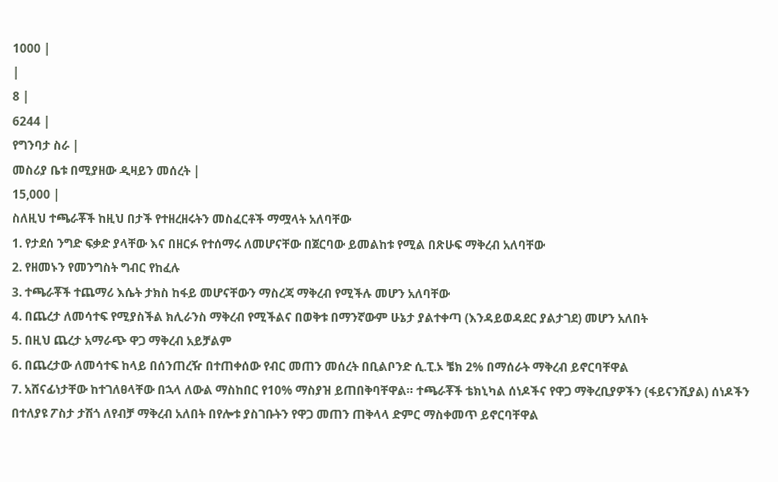1000 |
|
8 |
6244 |
የግንባታ ስራ |
መስሪያ ቤቱ በሚያዘው ዲዛይን መሰረት |
15,000 |
ስለዚህ ተጫራቾች ከዚህ በታች የተዘረዘሩትን መስፈርቶች ማሟላት አለባቸው
1. የታደሰ ንግድ ፍቃድ ያላቸው እና በዘርፉ የተሰማሩ ለመሆናቸው በጀርባው ይመልከቱ የሚል በጽሁፍ ማቅረብ አለባቸው
2. የዘመኑን የመንግስት ግብር የከፈሉ
3. ተጫራቾች ተጨማሪ እሴት ታክስ ከፋይ መሆናቸውን ማስረጃ ማቅረብ የሚችሉ መሆን አለባቸው
4. በጨረታ ለመሳተፍ የሚያስችል ክሊራንስ ማቅረብ የሚችልና በወቅቱ በማንኛውም ሁኔታ ያልተቀጣ (እንዳይወዳደር ያልታገደ) መሆን አለበት
5. በዚህ ጨረታ አማራጭ ዋጋ ማቅረብ አይቻልም
6. በጨረታው ለመሳተፍ ከላይ በሰንጠረዥ በተጠቀሰው የብር መጠን መሰረት በቢልቦንድ ሲ.ፒ.ኦ ቼክ 2% በማሰራት ማቅረብ ይኖርባቸዋል
7. አሸናፊነታቸው ከተገለፀላቸው በኋላ ለውል ማስከበር የ10% ማስያዝ ይጠበቅባቸዋል። ተጫራቾች ቴክኒካል ሰነዶችና የዋጋ ማቅረቢያዎችን (ፋይናንሺያል) ሰነዶችን በተለያዩ ፖስታ ታሽጎ ለየብቻ ማቅረብ አለበት በየሎቱ ያስገቡትን የዋጋ መጠን ጠቅላላ ድምር ማስቀመጥ ይኖርባቸዋል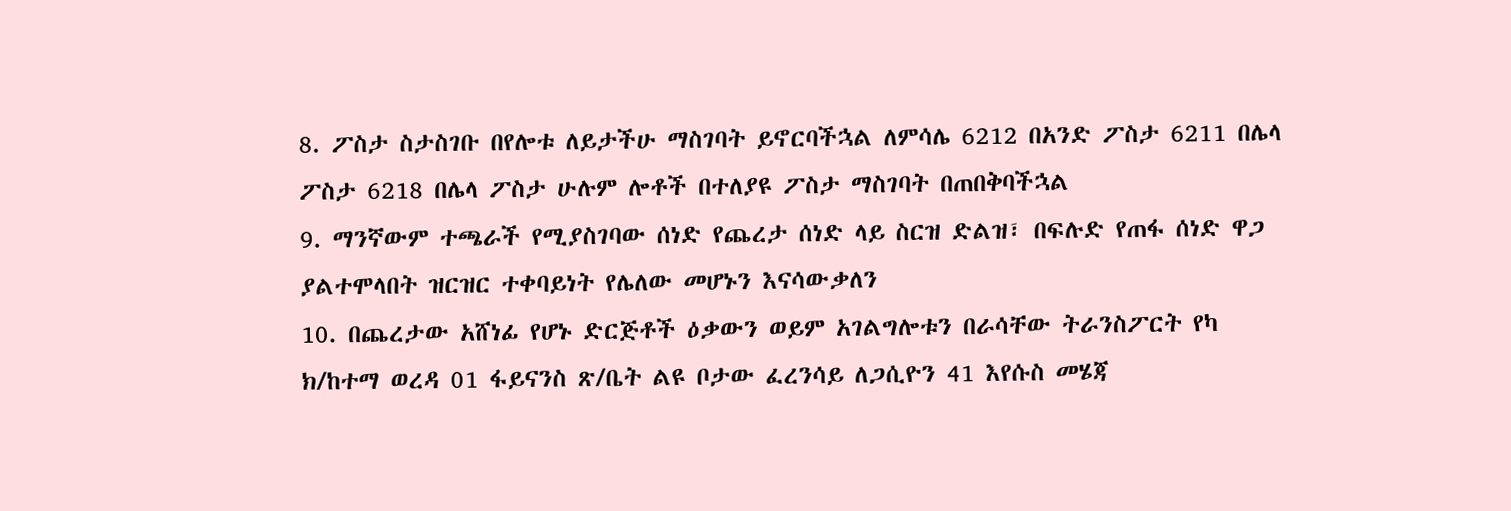8. ፖስታ ስታስገቡ በየሎቱ ለይታችሁ ማስገባት ይኖርባችኋል ለምሳሌ 6212 በአንድ ፖስታ 6211 በሌላ ፖስታ 6218 በሌላ ፖስታ ሁሉም ሎቶች በተለያዩ ፖስታ ማስገባት በጠበቅባችኋል
9. ማንኛውም ተጫራች የሚያስገባው ሰነድ የጨረታ ሰነድ ላይ ስርዝ ድልዝ፣ በፍሉድ የጠፋ ሰነድ ዋጋ ያልተሞላበት ዝርዝር ተቀባይነት የሌለው መሆኑን እናሳውቃለን
10. በጨረታው አሸነፊ የሆኑ ድርጅቶች ዕቃውን ወይም አገልግሎቱን በራሳቸው ትራንስፖርት የካ ክ/ከተማ ወረዳ 01 ፋይናንስ ጽ/ቤት ልዩ ቦታው ፈረንሳይ ለጋሲዮን 41 እየሱስ መሄጃ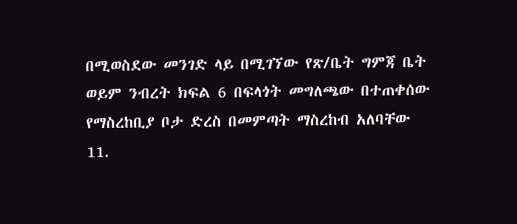በሚወስደው መንገድ ላይ በሚገኘው የጽ/ቤት ግምጃ ቤት ወይም ንብረት ክፍል 6 በፍላጎት መግለጫው በተጠቀሰው የማስረከቢያ ቦታ ድረስ በመምጣት ማስረከብ አለባቸው
11.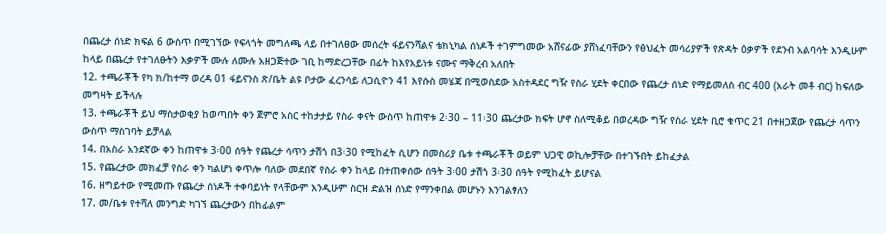በጨረታ ሰነድ ክፍል 6 ውስጥ በሚገኘው የፍላጎት መግለጫ ላይ በተገለፀው መሰረት ፋይናንሻልና ቴክኒካል ሰነዶች ተገምግመው አሸናፊው ያሸነፈባቸውን የፅህፈት መሳሪያዎች የጽዳት ዕቃዎች የደንብ አልባሳት እንዲሁም ከላይ በጨረታ የተገለፁትን እቃዎች ሙሉ ለሙሉ አዘጋጅተው ገቢ ከማድረጋቸው በፊት ከእየአይነቱ ናሙና ማቅረብ አለበት
12. ተጫራቾች የካ ክ/ከተማ ወረዳ 01 ፋይናንስ ጽ/ቤት ልዩ ቦታው ፈረንሳይ ለጋሲዮን 41 እየሱስ መሄጃ በሚወስደው አስተዳደር ግዥ የስራ ሂደት ቀርበው የጨረታ ሰነድ የማይመለስ ብር 400 (አራት መቶ ብር) ከፍለው መግዛት ይችላሉ
13. ተጫራቾች ይህ ማስታወቂያ ከወጣበት ቀን ጀምሮ አስር ተከታታይ የስራ ቀናት ውስጥ ከጠዋቱ 2፡30 – 11፡30 ጨረታው ክፍት ሆኖ ስለሚቆይ በወረዳው ግዥ የስራ ሂደት ቢሮ ቁጥር 21 በተዘጋጀው የጨረታ ሳጥን ውስጥ ማስገባት ይቻላል
14. በአስራ አንደኛው ቀን ከጠዋቱ 3፡00 ሰዓት የጨረታ ሳጥን ታሽጎ በ3፡30 የሚከፈት ሲሆን በመስሪያ ቤቱ ተጫራቾች ወይም ህጋዊ ወኪሎቻቸው በተገኙበት ይከፈታል
15. የጨረታው መክፈቻ የስራ ቀን ካልሆነ ቀጥሎ ባለው መደበኛ የስራ ቀን ከላይ በተጠቀሰው ሰዓት 3፡00 ታሽጎ 3፡30 ሰዓት የሚከፈት ይሆናል
16. ዘግይተው የሚመጡ የጨረታ ሰነዶች ተቀባይነት የላቸውም እንዲሁም ስርዝ ድልዝ ሰነድ የማንቀበል መሆኑን እንገልፃለን
17. መ/ቤቱ የተሻለ መንግድ ካገኘ ጨረታውን በከፊልም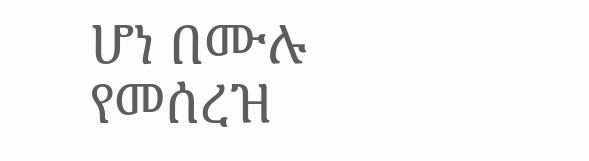ሆነ በሙሉ የመሰረዝ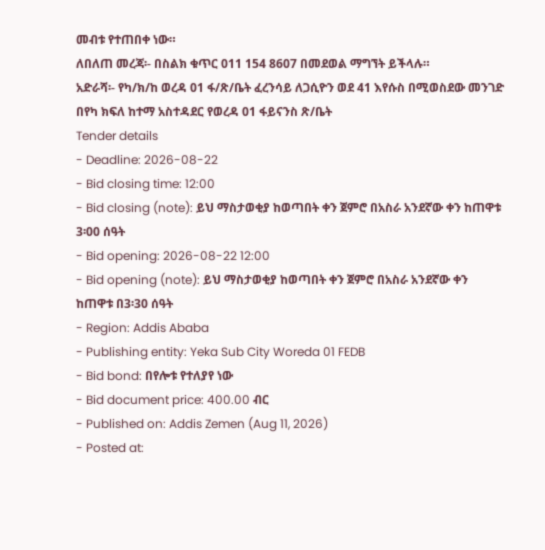መብቱ የተጠበቀ ነው።
ለበለጠ መረጃ፡- በስልክ ቁጥር 011 154 8607 በመደወል ማግኘት ይችላሉ።
አድራሻ፡- የካ/ክ/ከ ወረዳ 01 ፋ/ጽ/ቤት ፈረንሳይ ለጋሲዮን ወደ 41 እየሱስ በሚወስደው መንገድ
በየካ ክፍለ ከተማ አስተዳደር የወረዳ 01 ፋይናንስ ጽ/ቤት
Tender details
- Deadline: 2026-08-22
- Bid closing time: 12:00
- Bid closing (note): ይህ ማስታወቂያ ከወጣበት ቀን ጀምሮ በአስራ አንደኛው ቀን ከጠዋቱ 3፡00 ሰዓት
- Bid opening: 2026-08-22 12:00
- Bid opening (note): ይህ ማስታወቂያ ከወጣበት ቀን ጀምሮ በአስራ አንደኛው ቀን ከጠዋቱ በ3፡30 ሰዓት
- Region: Addis Ababa
- Publishing entity: Yeka Sub City Woreda 01 FEDB
- Bid bond: በየሎቱ የተለያየ ነው
- Bid document price: 400.00 ብር
- Published on: Addis Zemen (Aug 11, 2026)
- Posted at: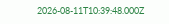2026-08-11T10:39:48.000Z